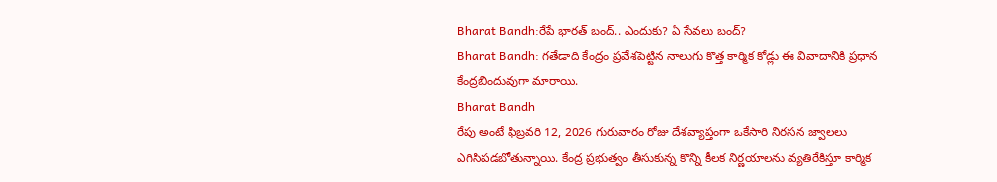Bharat Bandh:రేపే భారత్ బంద్.. ఎందుకు? ఏ సేవలు బంద్?
Bharat Bandh: గతేడాది కేంద్రం ప్రవేశపెట్టిన నాలుగు కొత్త కార్మిక కోడ్లు ఈ వివాదానికి ప్రధాన కేంద్రబిందువుగా మారాయి.
Bharat Bandh
రేపు అంటే ఫిబ్రవరి 12, 2026 గురువారం రోజు దేశవ్యాప్తంగా ఒకేసారి నిరసన జ్వాలలు ఎగిసిపడబోతున్నాయి. కేంద్ర ప్రభుత్వం తీసుకున్న కొన్ని కీలక నిర్ణయాలను వ్యతిరేకిస్తూ కార్మిక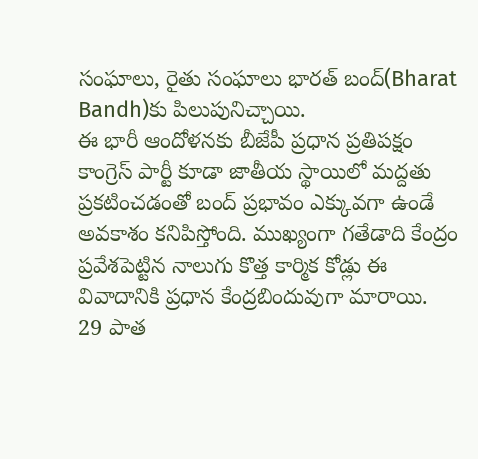సంఘాలు, రైతు సంఘాలు భారత్ బంద్(Bharat Bandh)కు పిలుపునిచ్చాయి.
ఈ భారీ ఆందోళనకు బీజేపీ ప్రధాన ప్రతిపక్షం కాంగ్రెస్ పార్టీ కూడా జాతీయ స్థాయిలో మద్దతు ప్రకటించడంతో బంద్ ప్రభావం ఎక్కువగా ఉండే అవకాశం కనిపిస్తోంది. ముఖ్యంగా గతేడాది కేంద్రం ప్రవేశపెట్టిన నాలుగు కొత్త కార్మిక కోడ్లు ఈ వివాదానికి ప్రధాన కేంద్రబిందువుగా మారాయి.
29 పాత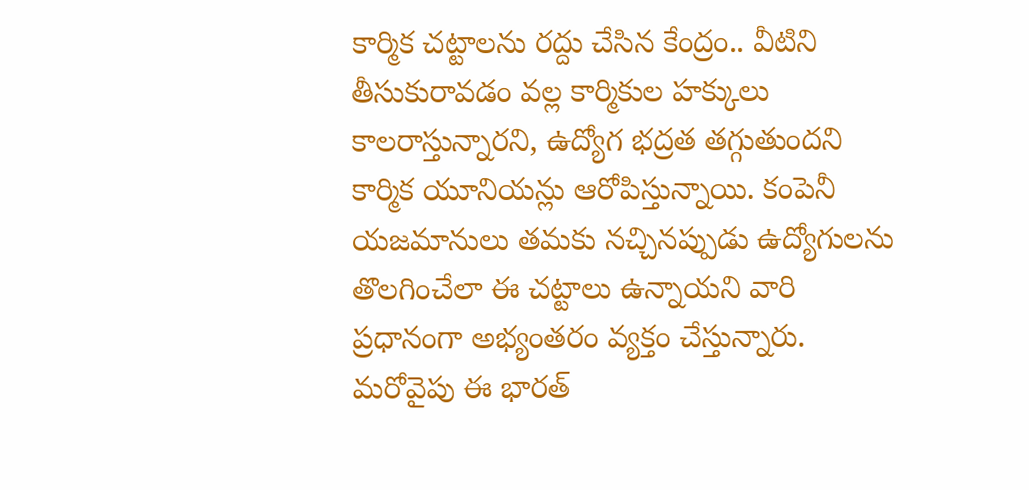కార్మిక చట్టాలను రద్దు చేసిన కేంద్రం.. వీటిని తీసుకురావడం వల్ల కార్మికుల హక్కులు కాలరాస్తున్నారని, ఉద్యోగ భద్రత తగ్గుతుందని కార్మిక యూనియన్లు ఆరోపిస్తున్నాయి. కంపెనీ యజమానులు తమకు నచ్చినప్పుడు ఉద్యోగులను తొలగించేలా ఈ చట్టాలు ఉన్నాయని వారి ప్రధానంగా అభ్యంతరం వ్యక్తం చేస్తున్నారు.
మరోవైపు ఈ భారత్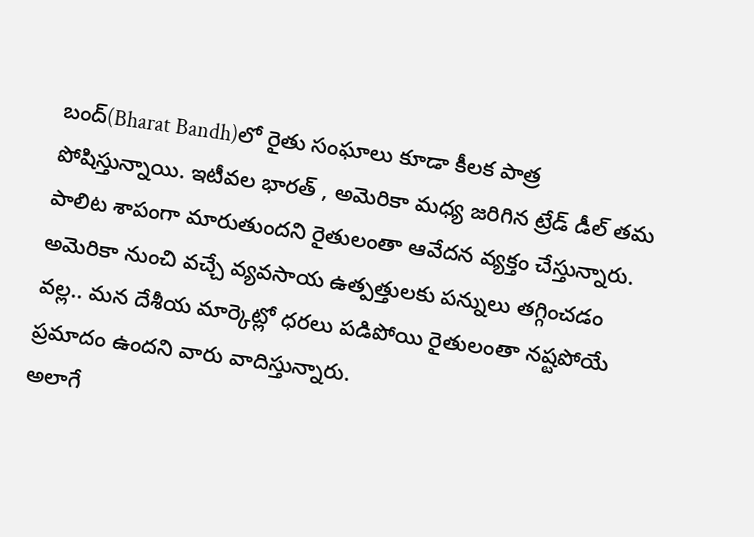బంద్(Bharat Bandh)లో రైతు సంఘాలు కూడా కీలక పాత్ర పోషిస్తున్నాయి. ఇటీవల భారత్ , అమెరికా మధ్య జరిగిన ట్రేడ్ డీల్ తమ పాలిట శాపంగా మారుతుందని రైతులంతా ఆవేదన వ్యక్తం చేస్తున్నారు. అమెరికా నుంచి వచ్చే వ్యవసాయ ఉత్పత్తులకు పన్నులు తగ్గించడం వల్ల.. మన దేశీయ మార్కెట్లో ధరలు పడిపోయి రైతులంతా నష్టపోయే ప్రమాదం ఉందని వారు వాదిస్తున్నారు.
అలాగే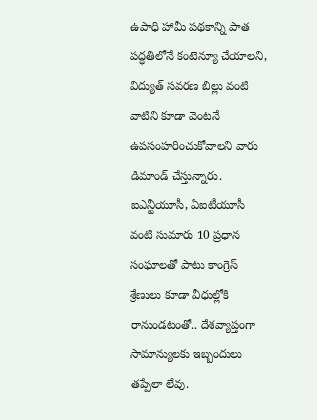ఉపాధి హామీ పథకాన్ని పాత పద్ధతిలోనే కంటెన్యూ చేయాలని, విద్యుత్ సవరణ బిల్లు వంటి వాటిని కూడా వెంటనే ఉపసంహరించుకోవాలని వారు డిమాండ్ చేస్తున్నారు. ఐఎన్టీయూసీ, ఏఐటీయూసీ వంటి సుమారు 10 ప్రధాన సంఘాలతో పాటు కాంగ్రెస్ శ్రేణులు కూడా వీధుల్లోకి రానుండటంతో.. దేశవ్యాప్తంగా సామాన్యులకు ఇబ్బందులు తప్పేలా లేవు.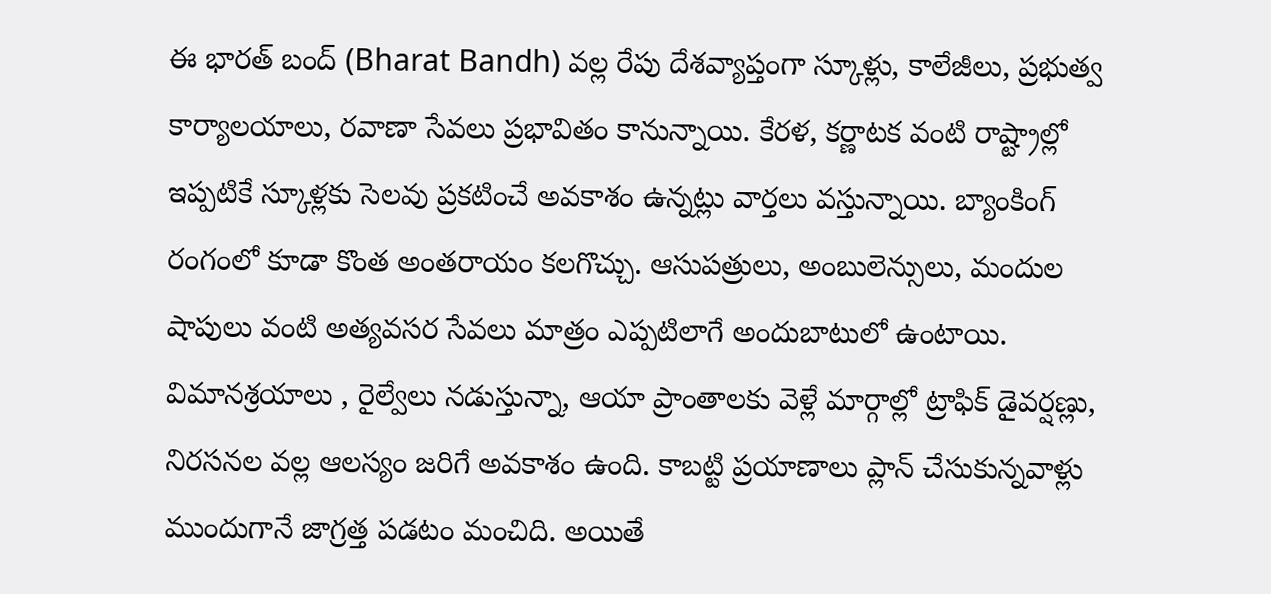ఈ భారత్ బంద్ (Bharat Bandh) వల్ల రేపు దేశవ్యాప్తంగా స్కూళ్లు, కాలేజీలు, ప్రభుత్వ కార్యాలయాలు, రవాణా సేవలు ప్రభావితం కానున్నాయి. కేరళ, కర్ణాటక వంటి రాష్ట్రాల్లో ఇప్పటికే స్కూళ్లకు సెలవు ప్రకటించే అవకాశం ఉన్నట్లు వార్తలు వస్తున్నాయి. బ్యాంకింగ్ రంగంలో కూడా కొంత అంతరాయం కలగొచ్చు. ఆసుపత్రులు, అంబులెన్సులు, మందుల షాపులు వంటి అత్యవసర సేవలు మాత్రం ఎప్పటిలాగే అందుబాటులో ఉంటాయి.
విమానశ్రయాలు , రైల్వేలు నడుస్తున్నా, ఆయా ప్రాంతాలకు వెళ్లే మార్గాల్లో ట్రాఫిక్ డైవర్షణ్లు, నిరసనల వల్ల ఆలస్యం జరిగే అవకాశం ఉంది. కాబట్టి ప్రయాణాలు ప్లాన్ చేసుకున్నవాళ్లు ముందుగానే జాగ్రత్త పడటం మంచిది. అయితే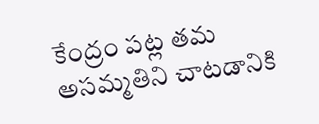కేంద్రం పట్ల తమ అసమ్మతిని చాటడానికి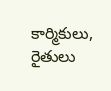కార్మికులు, రైతులు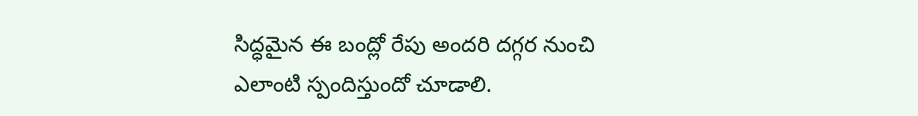సిద్ధమైన ఈ బంద్లో రేపు అందరి దగ్గర నుంచి ఎలాంటి స్పందిస్తుందో చూడాలి.